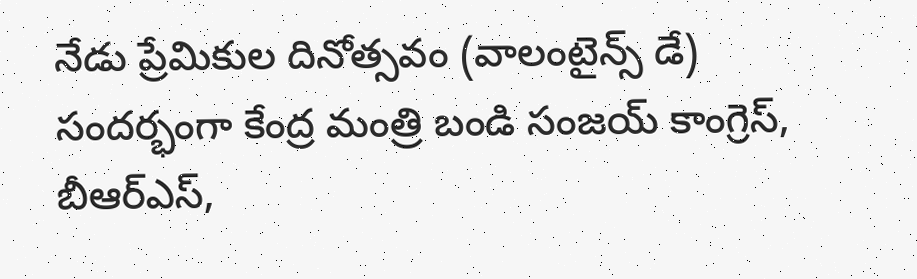నేడు ప్రేమికుల దినోత్సవం (వాలంటైన్స్ డే) సందర్భంగా కేంద్ర మంత్రి బండి సంజయ్ కాంగ్రెస్, బీఆర్ఎస్,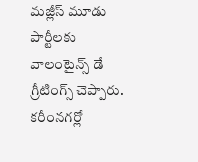మజ్లీస్ మూడు పార్టీలకు వాలంటైన్స్ డే గ్రీటింగ్స్ చెప్పారు. కరీంనగర్లో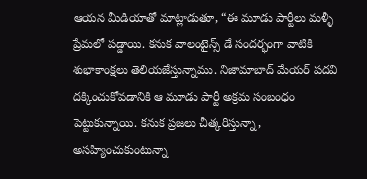ఆయన మీడియాతో మాట్లాడుతూ, “ఈ మూడు పార్టీలు మళ్ళీ ప్రేమలో పడ్డాయి. కనుక వాలంటైన్స్ డే సందర్భంగా వాటికి శుభాకాంక్షలు తెలియజేస్తున్నాము. నిజామాబాద్ మేయర్ పదవి దక్కించుకోవడానికి ఆ మూడు పార్టీ అక్రమ సంబంధం పెట్టుకున్నాయి. కనుక ప్రజలు చీత్కరిస్తున్నా, అసహ్యించుకుంటున్నా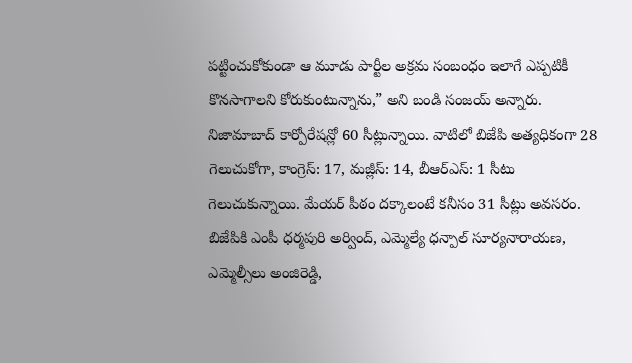పట్టించుకోకుండా ఆ మూడు పార్టీల అక్రమ సంబంధం ఇలాగే ఎప్పటికీ కొనసాగాలని కోరుకుంటున్నాను,” అని బండి సంజయ్ అన్నారు.
నిజామాబాద్ కార్పోరేషన్లో 60 సీట్లున్నాయి. వాటిలో బిజేపి అత్యధికంగా 28 గెలుచుకోగా, కాంగ్రెస్: 17, మజ్లీస్: 14, బీఆర్ఎస్: 1 సీటు గెలుచుకున్నాయి. మేయర్ పీఠం దక్కాలంటే కనీసం 31 సీట్లు అవసరం.
బిజేపికి ఎంపీ ధర్మపురి అర్వింద్, ఎమ్మెల్యే ధన్పాల్ సూర్యనారాయణ, ఎమ్మెల్సీలు అంజిరెడ్డి,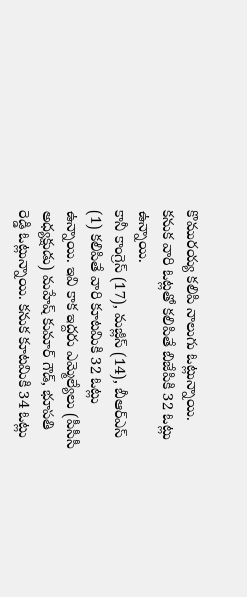కొమురయ్య కలిపి నాలుగు ఓట్లున్నాయి. కనుక వారి ఓట్లతో కలిపితే బిజేపికి 32 ఓట్లు ఉన్నాయి.
కానీ కాంగ్రెస్ (17), మజ్లీస్ (14), బీఆర్ఎస్ (1) కలిపితే వారి కూటమికి 32 ఓట్లు ఉన్నాయి. ఇవి కాక ఇద్దరు ఎమ్మెల్యేలు (పీసీసీ అధ్యక్షుడు) మహేష్ కుమార్ గౌడ్, భూపతి రెడ్డి ఓట్లున్నాయి. కనుక కూటమికి 34 ఓట్లు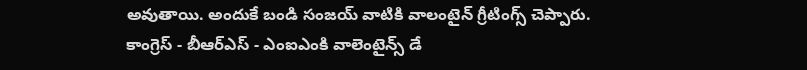అవుతాయి. అందుకే బండి సంజయ్ వాటికి వాలంటైన్ గ్రీటింగ్స్ చెప్పారు.
కాంగ్రెస్ - బీఆర్ఎస్ - ఎంఐఎంకి వాలెంటైన్స్ డే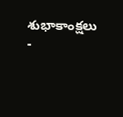శుభాకాంక్షలు
-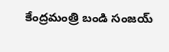కేంద్రమంత్రి బండి సంజయ్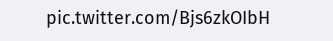pic.twitter.com/Bjs6zkOIbH